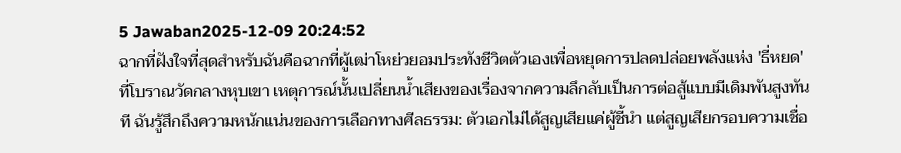5 Jawaban2025-12-09 20:24:52
ฉากที่ฝังใจที่สุดสำหรับฉันคือฉากที่ผู้เฒ่าโหย่วยอมประทังชีวิตตัวเองเพื่อหยุดการปลดปล่อยพลังแห่ง 'ธี่หยด' ที่โบราณวัดกลางหุบเขา เหตุการณ์นั้นเปลี่ยนน้ำเสียงของเรื่องจากความลึกลับเป็นการต่อสู้แบบมีเดิมพันสูงทันที ฉันรู้สึกถึงความหนักแน่นของการเลือกทางศีลธรรม: ตัวเอกไม่ได้สูญเสียแค่ผู้ชี้นำ แต่สูญเสียกรอบความเชื่อ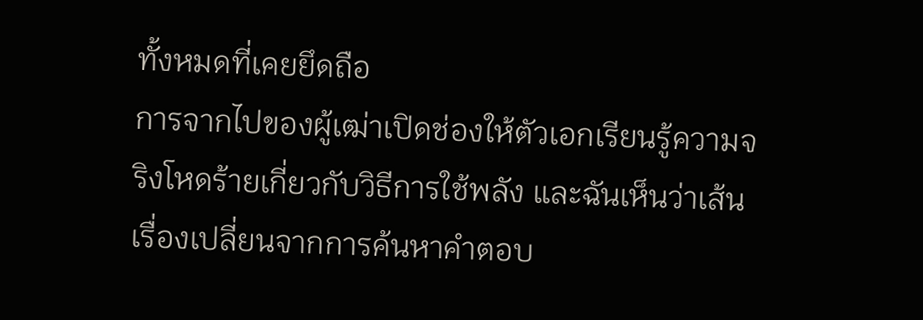ทั้งหมดที่เคยยึดถือ
การจากไปของผู้เฒ่าเปิดช่องให้ตัวเอกเรียนรู้ความจริงโหดร้ายเกี่ยวกับวิธีการใช้พลัง และฉันเห็นว่าเส้นเรื่องเปลี่ยนจากการค้นหาคำตอบ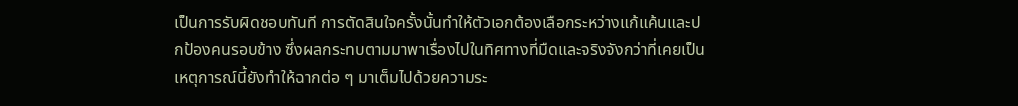เป็นการรับผิดชอบทันที การตัดสินใจครั้งนั้นทำให้ตัวเอกต้องเลือกระหว่างแก้แค้นและปกป้องคนรอบข้าง ซึ่งผลกระทบตามมาพาเรื่องไปในทิศทางที่มืดและจริงจังกว่าที่เคยเป็น เหตุการณ์นี้ยังทำให้ฉากต่อ ๆ มาเต็มไปด้วยความระ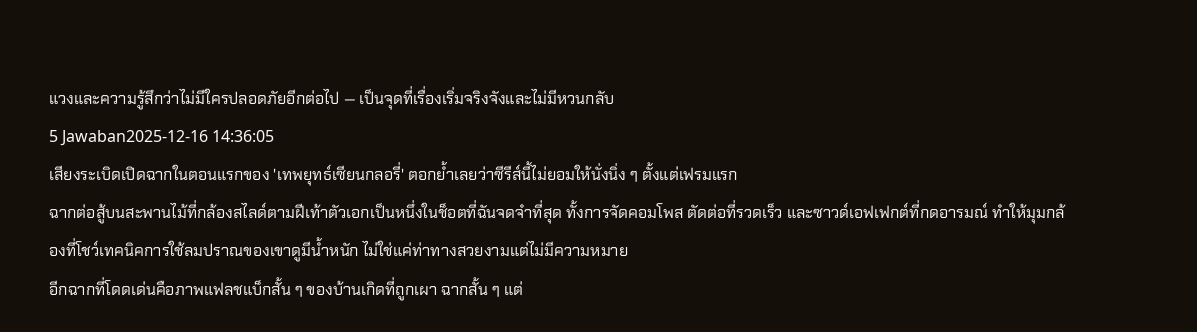แวงและความรู้สึกว่าไม่มีใครปลอดภัยอีกต่อไป — เป็นจุดที่เรื่องเริ่มจริงจังและไม่มีหวนกลับ
5 Jawaban2025-12-16 14:36:05
เสียงระเบิดเปิดฉากในตอนแรกของ 'เทพยุทธ์เซียนกลอรี่' ตอกย้ำเลยว่าซีรีส์นี้ไม่ยอมให้นั่งนิ่ง ๆ ตั้งแต่เฟรมแรก
ฉากต่อสู้บนสะพานไม้ที่กล้องสไลด์ตามฝีเท้าตัวเอกเป็นหนึ่งในช็อตที่ฉันจดจำที่สุด ทั้งการจัดคอมโพส ตัดต่อที่รวดเร็ว และซาวด์เอฟเฟกต์ที่กดอารมณ์ ทำให้มุมกล้องที่โชว์เทคนิคการใช้ลมปราณของเขาดูมีน้ำหนัก ไม่ใช่แค่ท่าทางสวยงามแต่ไม่มีความหมาย
อีกฉากที่โดดเด่นคือภาพแฟลชแบ็กสั้น ๆ ของบ้านเกิดที่ถูกเผา ฉากสั้น ๆ แต่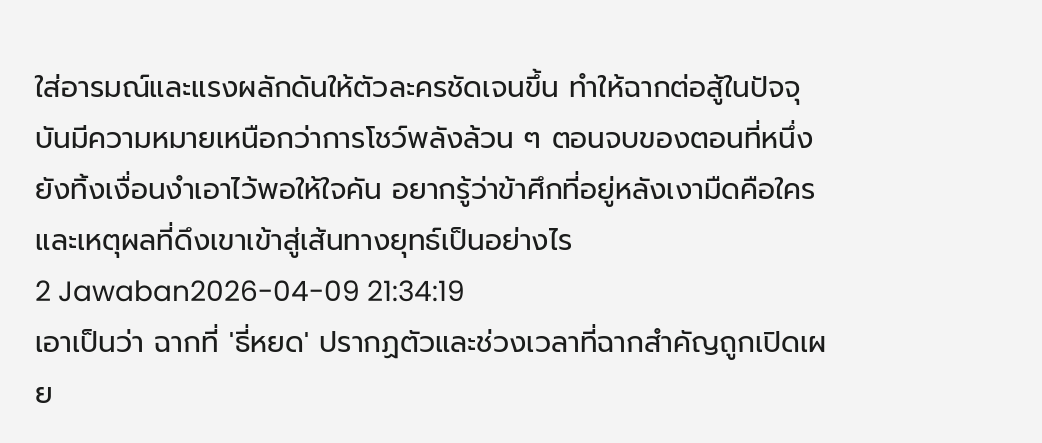ใส่อารมณ์และแรงผลักดันให้ตัวละครชัดเจนขึ้น ทำให้ฉากต่อสู้ในปัจจุบันมีความหมายเหนือกว่าการโชว์พลังล้วน ๆ ตอนจบของตอนที่หนึ่งยังทิ้งเงื่อนงำเอาไว้พอให้ใจคัน อยากรู้ว่าข้าศึกที่อยู่หลังเงามืดคือใคร และเหตุผลที่ดึงเขาเข้าสู่เส้นทางยุทธ์เป็นอย่างไร
2 Jawaban2026-04-09 21:34:19
เอาเป็นว่า ฉากที่ 'ธี่หยด' ปรากฏตัวและช่วงเวลาที่ฉากสำคัญถูกเปิดเผย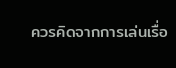ควรคิดจากการเล่นเรื่อ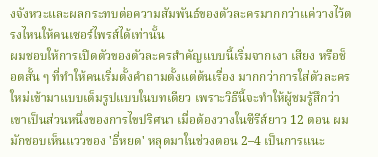งจังหวะและผลกระทบต่อความสัมพันธ์ของตัวละครมากกว่าแค่วางไว้ตรงไหนให้คนเซอร์ไพรส์ได้เท่านั้น
ผมชอบให้การเปิดตัวของตัวละครสำคัญแบบนี้เริ่มจากเงา เสียง หรือช็อตสั้น ๆ ที่ทำให้คนเริ่มตั้งคำถามตั้งแต่ต้นเรื่อง มากกว่าการใส่ตัวละครใหม่เข้ามาแบบเต็มรูปแบบในบทเดียว เพราะวิธีนี้จะทำให้ผู้ชมรู้สึกว่าเขาเป็นส่วนหนึ่งของการไขปริศนา เมื่อต้องวางในซีรีส์ยาว 12 ตอน ผมมักชอบเห็นแววของ 'ธี่หยด' หลุดมาในช่วงตอน 2–4 เป็นการแนะ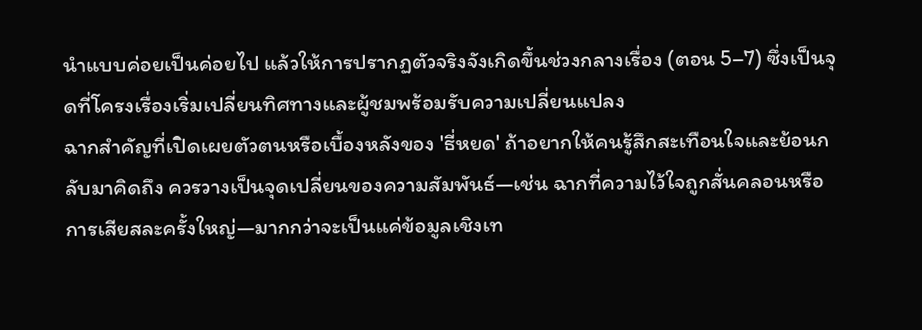นำแบบค่อยเป็นค่อยไป แล้วให้การปรากฏตัวจริงจังเกิดขึ้นช่วงกลางเรื่อง (ตอน 5–7) ซึ่งเป็นจุดที่โครงเรื่องเริ่มเปลี่ยนทิศทางและผู้ชมพร้อมรับความเปลี่ยนแปลง
ฉากสำคัญที่เปิดเผยตัวตนหรือเบื้องหลังของ 'ธี่หยด' ถ้าอยากให้คนรู้สึกสะเทือนใจและย้อนกลับมาคิดถึง ควรวางเป็นจุดเปลี่ยนของความสัมพันธ์—เช่น ฉากที่ความไว้ใจถูกสั่นคลอนหรือการเสียสละครั้งใหญ่—มากกว่าจะเป็นแค่ข้อมูลเชิงเท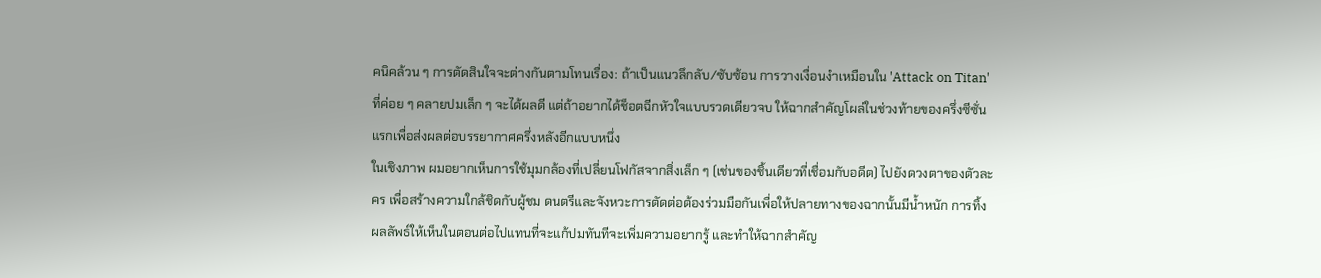คนิคล้วน ๆ การตัดสินใจจะต่างกันตามโทนเรื่อง: ถ้าเป็นแนวลึกลับ/ซับซ้อน การวางเงื่อนงำเหมือนใน 'Attack on Titan' ที่ค่อย ๆ คลายปมเล็ก ๆ จะได้ผลดี แต่ถ้าอยากได้ช็อตฉีกหัวใจแบบรวดเดียวจบ ให้ฉากสำคัญโผล่ในช่วงท้ายของครึ่งซีซั่นแรกเพื่อส่งผลต่อบรรยากาศครึ่งหลังอีกแบบหนึ่ง
ในเชิงภาพ ผมอยากเห็นการใช้มุมกล้องที่เปลี่ยนโฟกัสจากสิ่งเล็ก ๆ (เช่นของชิ้นเดียวที่เชื่อมกับอดีต) ไปยังดวงตาของตัวละคร เพื่อสร้างความใกล้ชิดกับผู้ชม ดนตรีและจังหวะการตัดต่อต้องร่วมมือกันเพื่อให้ปลายทางของฉากนั้นมีน้ำหนัก การทิ้งผลลัพธ์ให้เห็นในตอนต่อไปแทนที่จะแก้ปมทันทีจะเพิ่มความอยากรู้ และทำให้ฉากสำคัญ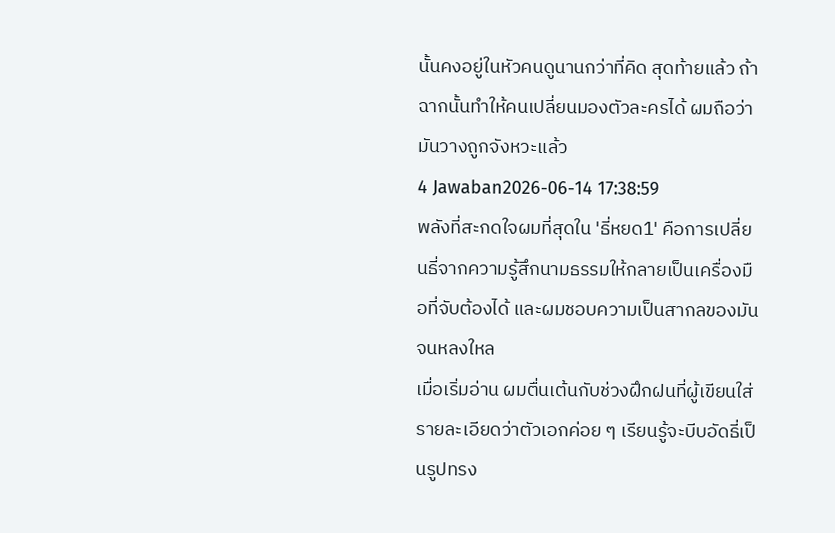นั้นคงอยู่ในหัวคนดูนานกว่าที่คิด สุดท้ายแล้ว ถ้าฉากนั้นทำให้คนเปลี่ยนมองตัวละครได้ ผมถือว่ามันวางถูกจังหวะแล้ว
4 Jawaban2026-06-14 17:38:59
พลังที่สะกดใจผมที่สุดใน 'ธี่หยด1' คือการเปลี่ยนธี่จากความรู้สึกนามธรรมให้กลายเป็นเครื่องมือที่จับต้องได้ และผมชอบความเป็นสากลของมันจนหลงใหล
เมื่อเริ่มอ่าน ผมตื่นเต้นกับช่วงฝึกฝนที่ผู้เขียนใส่รายละเอียดว่าตัวเอกค่อย ๆ เรียนรู้จะบีบอัดธี่เป็นรูปทรง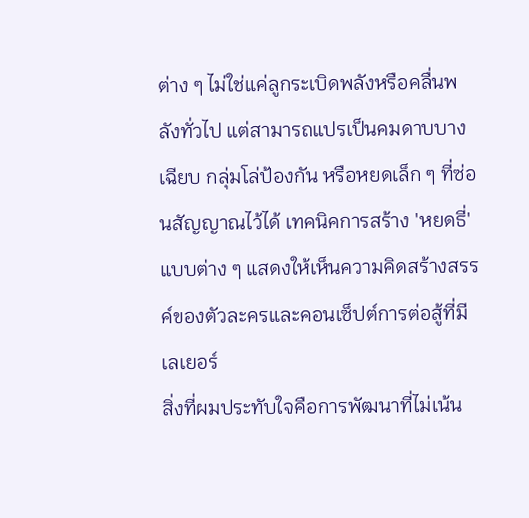ต่าง ๆ ไม่ใช่แค่ลูกระเบิดพลังหรือคลื่นพลังทั่วไป แต่สามารถแปรเป็นคมดาบบางเฉียบ กลุ่มโล่ป้องกัน หรือหยดเล็ก ๆ ที่ซ่อนสัญญาณไว้ได้ เทคนิคการสร้าง 'หยดธี่' แบบต่าง ๆ แสดงให้เห็นความคิดสร้างสรรค์ของตัวละครและคอนเซ็ปต์การต่อสู้ที่มีเลเยอร์
สิ่งที่ผมประทับใจคือการพัฒนาที่ไม่เน้น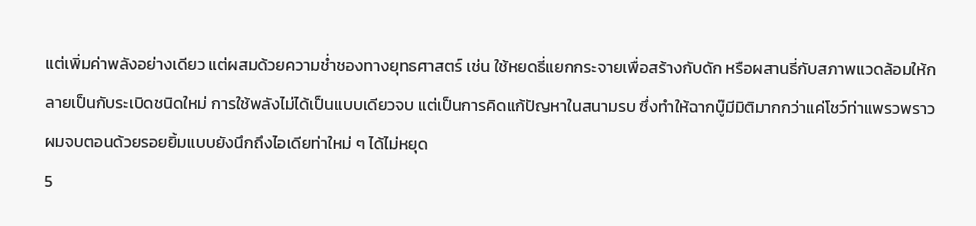แต่เพิ่มค่าพลังอย่างเดียว แต่ผสมด้วยความช่ำชองทางยุทธศาสตร์ เช่น ใช้หยดธี่แยกกระจายเพื่อสร้างกับดัก หรือผสานธี่กับสภาพแวดล้อมให้กลายเป็นกับระเบิดชนิดใหม่ การใช้พลังไม่ได้เป็นแบบเดียวจบ แต่เป็นการคิดแก้ปัญหาในสนามรบ ซึ่งทำให้ฉากบู๊มีมิติมากกว่าแค่โชว์ท่าแพรวพราว ผมจบตอนด้วยรอยยิ้มแบบยังนึกถึงไอเดียท่าใหม่ ๆ ได้ไม่หยุด
5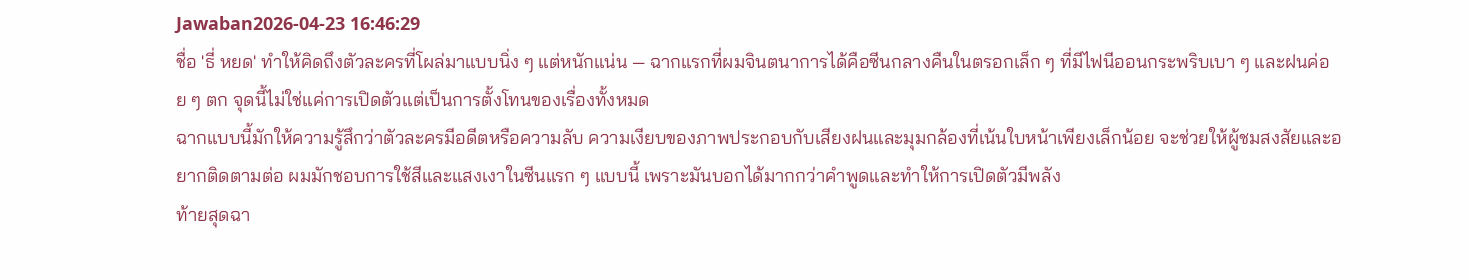Jawaban2026-04-23 16:46:29
ชื่อ 'ธี่ หยด' ทำให้คิดถึงตัวละครที่โผล่มาแบบนิ่ง ๆ แต่หนักแน่น — ฉากแรกที่ผมจินตนาการได้คือซีนกลางคืนในตรอกเล็ก ๆ ที่มีไฟนีออนกระพริบเบา ๆ และฝนค่อย ๆ ตก จุดนี้ไม่ใช่แค่การเปิดตัวแต่เป็นการตั้งโทนของเรื่องทั้งหมด
ฉากแบบนี้มักให้ความรู้สึกว่าตัวละครมีอดีตหรือความลับ ความเงียบของภาพประกอบกับเสียงฝนและมุมกล้องที่เน้นใบหน้าเพียงเล็กน้อย จะช่วยให้ผู้ชมสงสัยและอยากติดตามต่อ ผมมักชอบการใช้สีและแสงเงาในซีนแรก ๆ แบบนี้ เพราะมันบอกได้มากกว่าคำพูดและทำให้การเปิดตัวมีพลัง
ท้ายสุดฉา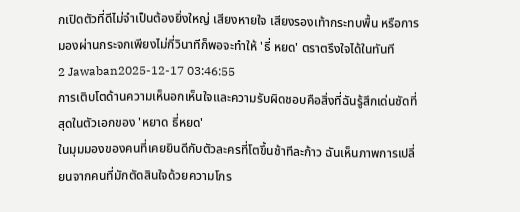กเปิดตัวที่ดีไม่จำเป็นต้องยิ่งใหญ่ เสียงหายใจ เสียงรองเท้ากระทบพื้น หรือการมองผ่านกระจกเพียงไม่กี่วินาทีก็พอจะทำให้ 'ธี่ หยด' ตราตรึงใจได้ในทันที
2 Jawaban2025-12-17 03:46:55
การเติบโตด้านความเห็นอกเห็นใจและความรับผิดชอบคือสิ่งที่ฉันรู้สึกเด่นชัดที่สุดในตัวเอกของ 'หยาด ธี่หยด'
ในมุมมองของคนที่เคยยินดีกับตัวละครที่โตขึ้นช้าทีละก้าว ฉันเห็นภาพการเปลี่ยนจากคนที่มักตัดสินใจด้วยความโกร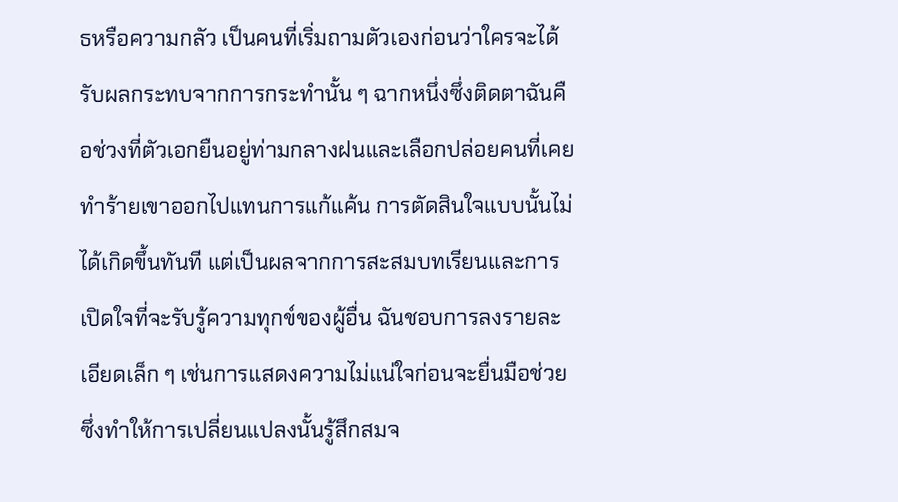ธหรือความกลัว เป็นคนที่เริ่มถามตัวเองก่อนว่าใครจะได้รับผลกระทบจากการกระทำนั้น ๆ ฉากหนึ่งซึ่งติดตาฉันคือช่วงที่ตัวเอกยืนอยู่ท่ามกลางฝนและเลือกปล่อยคนที่เคยทำร้ายเขาออกไปแทนการแก้แค้น การตัดสินใจแบบนั้นไม่ได้เกิดขึ้นทันที แต่เป็นผลจากการสะสมบทเรียนและการเปิดใจที่จะรับรู้ความทุกข์ของผู้อื่น ฉันชอบการลงรายละเอียดเล็ก ๆ เช่นการแสดงความไม่แน่ใจก่อนจะยื่นมือช่วย ซึ่งทำให้การเปลี่ยนแปลงนั้นรู้สึกสมจ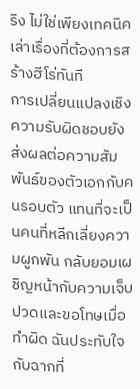ริง ไม่ใช่เพียงเทคนิคเล่าเรื่องที่ต้องการสร้างฮีโร่ทันที
การเปลี่ยนแปลงเชิงความรับผิดชอบยังส่งผลต่อความสัมพันธ์ของตัวเอกกับคนรอบตัว แทนที่จะเป็นคนที่หลีกเลี่ยงความผูกพัน กลับยอมเผชิญหน้ากับความเจ็บปวดและขอโทษเมื่อทำผิด ฉันประทับใจกับฉากที่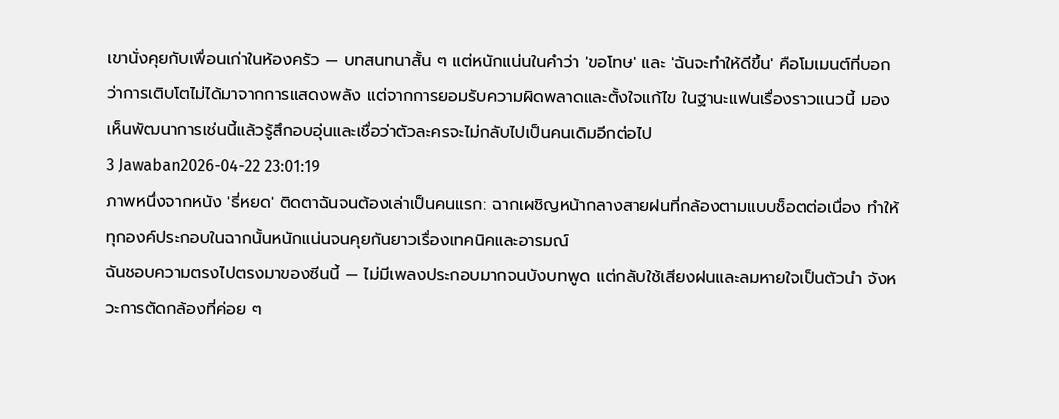เขานั่งคุยกับเพื่อนเก่าในห้องครัว — บทสนทนาสั้น ๆ แต่หนักแน่นในคำว่า 'ขอโทษ' และ 'ฉันจะทำให้ดีขึ้น' คือโมเมนต์ที่บอกว่าการเติบโตไม่ได้มาจากการแสดงพลัง แต่จากการยอมรับความผิดพลาดและตั้งใจแก้ไข ในฐานะแฟนเรื่องราวแนวนี้ มองเห็นพัฒนาการเช่นนี้แล้วรู้สึกอบอุ่นและเชื่อว่าตัวละครจะไม่กลับไปเป็นคนเดิมอีกต่อไป
3 Jawaban2026-04-22 23:01:19
ภาพหนึ่งจากหนัง 'ธี่หยด' ติดตาฉันจนต้องเล่าเป็นคนแรก: ฉากเผชิญหน้ากลางสายฝนที่กล้องตามแบบช็อตต่อเนื่อง ทำให้ทุกองค์ประกอบในฉากนั้นหนักแน่นจนคุยกันยาวเรื่องเทคนิคและอารมณ์
ฉันชอบความตรงไปตรงมาของซีนนี้ — ไม่มีเพลงประกอบมากจนบังบทพูด แต่กลับใช้เสียงฝนและลมหายใจเป็นตัวนำ จังหวะการตัดกล้องที่ค่อย ๆ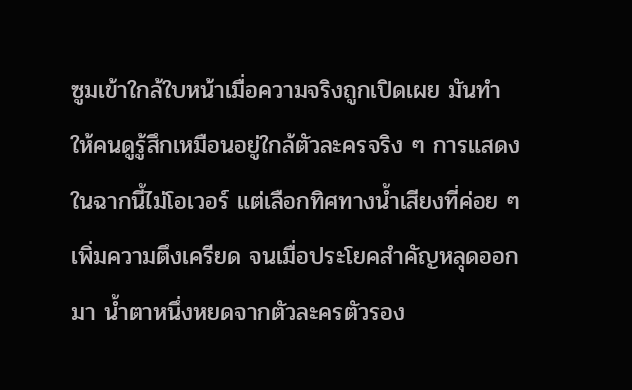ซูมเข้าใกล้ใบหน้าเมื่อความจริงถูกเปิดเผย มันทำให้คนดูรู้สึกเหมือนอยู่ใกล้ตัวละครจริง ๆ การแสดงในฉากนี้ไม่โอเวอร์ แต่เลือกทิศทางน้ำเสียงที่ค่อย ๆ เพิ่มความตึงเครียด จนเมื่อประโยคสำคัญหลุดออกมา น้ำตาหนึ่งหยดจากตัวละครตัวรอง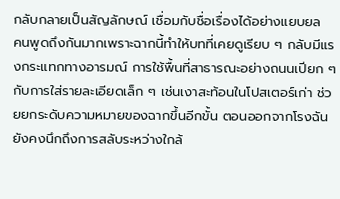กลับกลายเป็นสัญลักษณ์ เชื่อมกับชื่อเรื่องได้อย่างแยบยล
คนพูดถึงกันมากเพราะฉากนี้ทำให้บทที่เคยดูเรียบ ๆ กลับมีแรงกระแทกทางอารมณ์ การใช้พื้นที่สาธารณะอย่างถนนเปียก ๆ กับการใส่รายละเอียดเล็ก ๆ เช่นเงาสะท้อนในโปสเตอร์เก่า ช่วยยกระดับความหมายของฉากขึ้นอีกขั้น ตอนออกจากโรงฉันยังคงนึกถึงการสลับระหว่างใกล้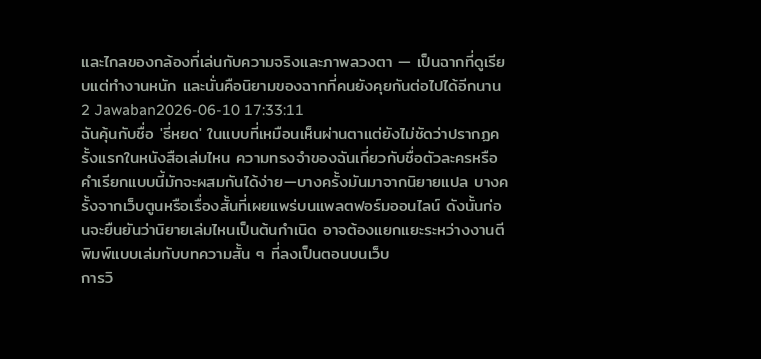และไกลของกล้องที่เล่นกับความจริงและภาพลวงตา — เป็นฉากที่ดูเรียบแต่ทำงานหนัก และนั่นคือนิยามของฉากที่คนยังคุยกันต่อไปได้อีกนาน
2 Jawaban2026-06-10 17:33:11
ฉันคุ้นกับชื่อ 'ธี่หยด' ในแบบที่เหมือนเห็นผ่านตาแต่ยังไม่ชัดว่าปรากฏครั้งแรกในหนังสือเล่มไหน ความทรงจำของฉันเกี่ยวกับชื่อตัวละครหรือคำเรียกแบบนี้มักจะผสมกันได้ง่าย—บางครั้งมันมาจากนิยายแปล บางครั้งจากเว็บตูนหรือเรื่องสั้นที่เผยแพร่บนแพลตฟอร์มออนไลน์ ดังนั้นก่อนจะยืนยันว่านิยายเล่มไหนเป็นต้นกำเนิด อาจต้องแยกแยะระหว่างงานตีพิมพ์แบบเล่มกับบทความสั้น ๆ ที่ลงเป็นตอนบนเว็บ
การวิ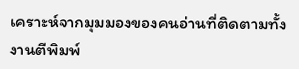เคราะห์จากมุมมองของคนอ่านที่ติดตามทั้งงานตีพิมพ์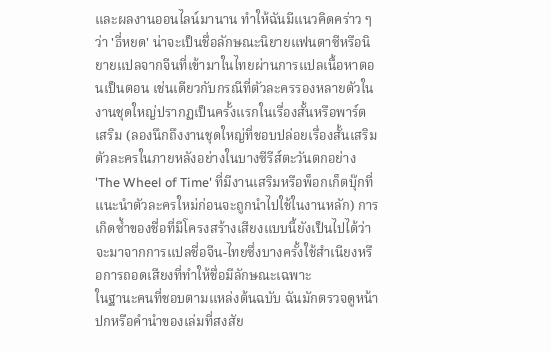และผลงานออนไลน์มานาน ทำให้ฉันมีแนวคิดคร่าว ๆ ว่า 'ธี่หยด' น่าจะเป็นชื่อลักษณะนิยายแฟนตาซีหรือนิยายแปลจากจีนที่เข้ามาในไทยผ่านการแปลเนื้อหาตอนเป็นตอน เช่นเดียวกับกรณีที่ตัวละครรองหลายตัวในงานชุดใหญ่ปรากฏเป็นครั้งแรกในเรื่องสั้นหรือพาร์ตเสริม (ลองนึกถึงงานชุดใหญ่ที่ชอบปล่อยเรื่องสั้นเสริมตัวละครในภายหลังอย่างในบางซีรีส์ตะวันตกอย่าง 'The Wheel of Time' ที่มีงานเสริมหรือพ็อกเก็ตบุ๊กที่แนะนำตัวละครใหม่ก่อนจะถูกนำไปใช้ในงานหลัก) การเกิดซ้ำของชื่อที่มีโครงสร้างเสียงแบบนี้ยังเป็นไปได้ว่าจะมาจากการแปลชื่อจีน-ไทยซึ่งบางครั้งใช้สำเนียงหรือการถอดเสียงที่ทำให้ชื่อมีลักษณะเฉพาะ
ในฐานะคนที่ชอบตามแหล่งต้นฉบับ ฉันมักตรวจดูหน้าปกหรือคำนำของเล่มที่สงสัย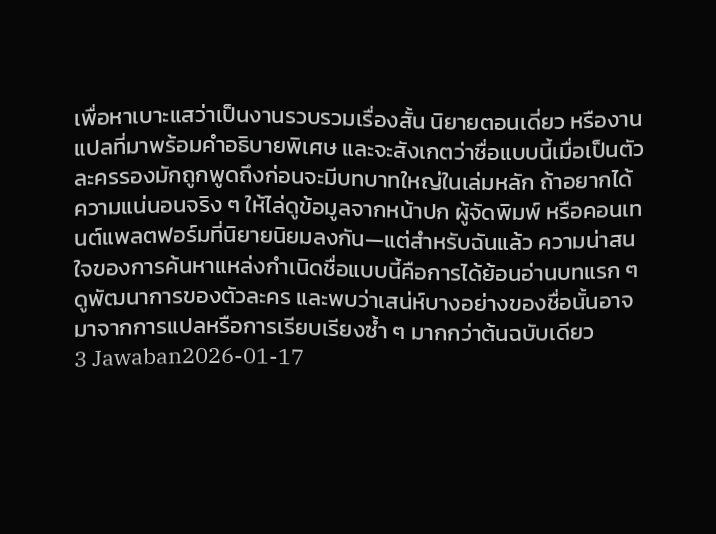เพื่อหาเบาะแสว่าเป็นงานรวบรวมเรื่องสั้น นิยายตอนเดี่ยว หรืองานแปลที่มาพร้อมคำอธิบายพิเศษ และจะสังเกตว่าชื่อแบบนี้เมื่อเป็นตัวละครรองมักถูกพูดถึงก่อนจะมีบทบาทใหญ่ในเล่มหลัก ถ้าอยากได้ความแน่นอนจริง ๆ ให้ไล่ดูข้อมูลจากหน้าปก ผู้จัดพิมพ์ หรือคอนเทนต์แพลตฟอร์มที่นิยายนิยมลงกัน—แต่สำหรับฉันแล้ว ความน่าสนใจของการค้นหาแหล่งกำเนิดชื่อแบบนี้คือการได้ย้อนอ่านบทแรก ๆ ดูพัฒนาการของตัวละคร และพบว่าเสน่ห์บางอย่างของชื่อนั้นอาจมาจากการแปลหรือการเรียบเรียงซ้ำ ๆ มากกว่าต้นฉบับเดียว
3 Jawaban2026-01-17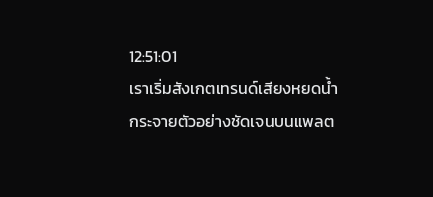12:51:01
เราเริ่มสังเกตเทรนด์เสียงหยดน้ำกระจายตัวอย่างชัดเจนบนแพลต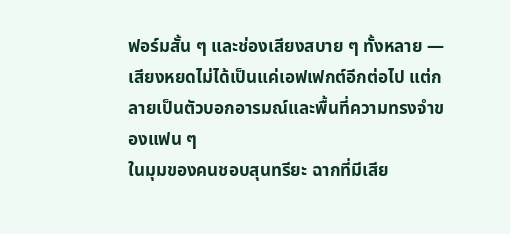ฟอร์มสั้น ๆ และช่องเสียงสบาย ๆ ทั้งหลาย — เสียงหยดไม่ได้เป็นแค่เอฟเฟกต์อีกต่อไป แต่กลายเป็นตัวบอกอารมณ์และพื้นที่ความทรงจำของแฟน ๆ
ในมุมของคนชอบสุนทรียะ ฉากที่มีเสีย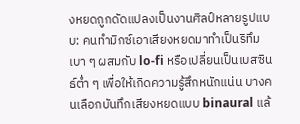งหยดถูกดัดแปลงเป็นงานศิลป์หลายรูปแบบ: คนทำมิกซ์เอาเสียงหยดมาทำเป็นริทึมเบา ๆ ผสมกับ lo-fi หรือเปลี่ยนเป็นเบสซินธ์ต่ำ ๆ เพื่อให้เกิดความรู้สึกหนักแน่น บางคนเลือกบันทึกเสียงหยดแบบ binaural แล้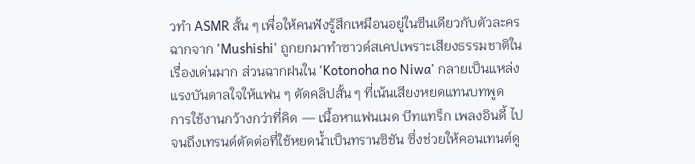วทำ ASMR สั้น ๆ เพื่อให้คนฟังรู้สึกเหมือนอยู่ในซีนเดียวกับตัวละคร ฉากจาก 'Mushishi' ถูกยกมาทำซาวด์สเคปเพราะเสียงธรรมชาติในเรื่องเด่นมาก ส่วนฉากฝนใน 'Kotonoha no Niwa' กลายเป็นแหล่งแรงบันดาลใจให้แฟน ๆ ตัดคลิปสั้น ๆ ที่เน้นเสียงหยดแทนบทพูด
การใช้งานกว้างกว่าที่คิด — เนื้อหาแฟนเมด บีทแทร็ก เพลงอินดี้ ไปจนถึงเทรนด์ตัดต่อที่ใช้หยดน้ำเป็นทรานซิชัน ซึ่งช่วยให้คอนเทนต์ดู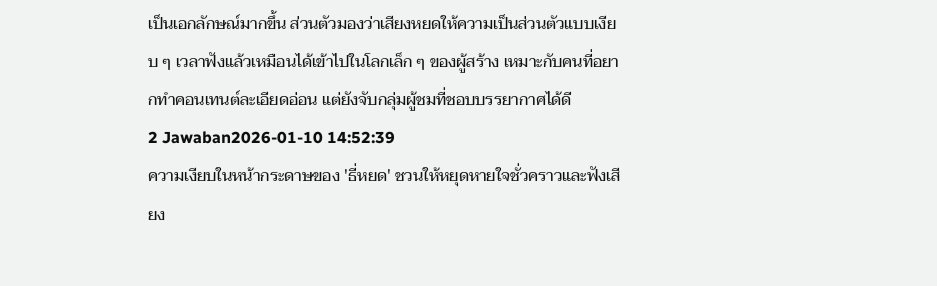เป็นเอกลักษณ์มากขึ้น ส่วนตัวมองว่าเสียงหยดให้ความเป็นส่วนตัวแบบเงียบ ๆ เวลาฟังแล้วเหมือนได้เข้าไปในโลกเล็ก ๆ ของผู้สร้าง เหมาะกับคนที่อยากทำคอนเทนต์ละเอียดอ่อน แต่ยังจับกลุ่มผู้ชมที่ชอบบรรยากาศได้ดี
2 Jawaban2026-01-10 14:52:39
ความเงียบในหน้ากระดาษของ 'ธี่หยด' ชวนให้หยุดหายใจชั่วคราวและฟังเสียง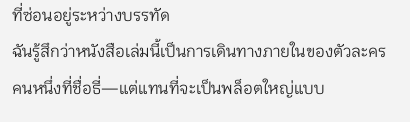ที่ซ่อนอยู่ระหว่างบรรทัด
ฉันรู้สึกว่าหนังสือเล่มนี้เป็นการเดินทางภายในของตัวละครคนหนึ่งที่ชื่อธี่—แต่แทนที่จะเป็นพล็อตใหญ่แบบ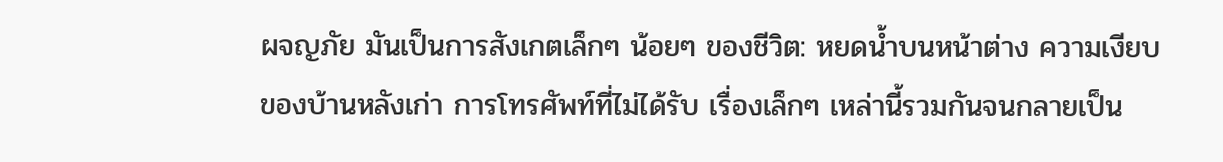ผจญภัย มันเป็นการสังเกตเล็กๆ น้อยๆ ของชีวิต: หยดน้ำบนหน้าต่าง ความเงียบของบ้านหลังเก่า การโทรศัพท์ที่ไม่ได้รับ เรื่องเล็กๆ เหล่านี้รวมกันจนกลายเป็น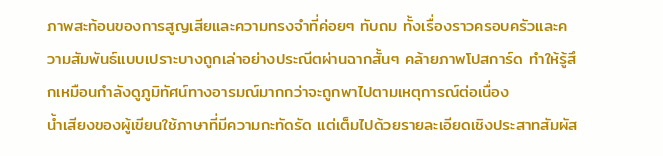ภาพสะท้อนของการสูญเสียและความทรงจำที่ค่อยๆ ทับถม ทั้งเรื่องราวครอบครัวและความสัมพันธ์แบบเปราะบางถูกเล่าอย่างประณีตผ่านฉากสั้นๆ คล้ายภาพโปสการ์ด ทำให้รู้สึกเหมือนกำลังดูภูมิทัศน์ทางอารมณ์มากกว่าจะถูกพาไปตามเหตุการณ์ต่อเนื่อง
น้ำเสียงของผู้เขียนใช้ภาษาที่มีความกะทัดรัด แต่เต็มไปด้วยรายละเอียดเชิงประสาทสัมผัส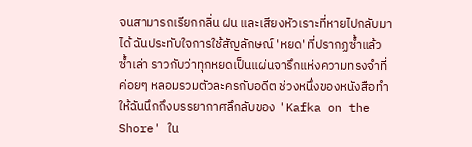จนสามารถเรียกกลิ่น ฝน และเสียงหัวเราะที่หายไปกลับมาได้ ฉันประทับใจการใช้สัญลักษณ์ 'หยด' ที่ปรากฏซ้ำแล้วซ้ำเล่า ราวกับว่าทุกหยดเป็นแผ่นจารึกแห่งความทรงจำที่ค่อยๆ หลอมรวมตัวละครกับอดีต ช่วงหนึ่งของหนังสือทำให้ฉันนึกถึงบรรยากาศลึกลับของ 'Kafka on the Shore' ใน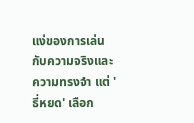แง่ของการเล่นกับความจริงและความทรงจำ แต่ 'ธี่หยด' เลือก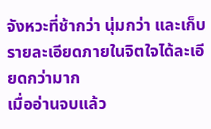จังหวะที่ช้ากว่า นุ่มกว่า และเก็บรายละเอียดภายในจิตใจได้ละเอียดกว่ามาก
เมื่ออ่านจบแล้ว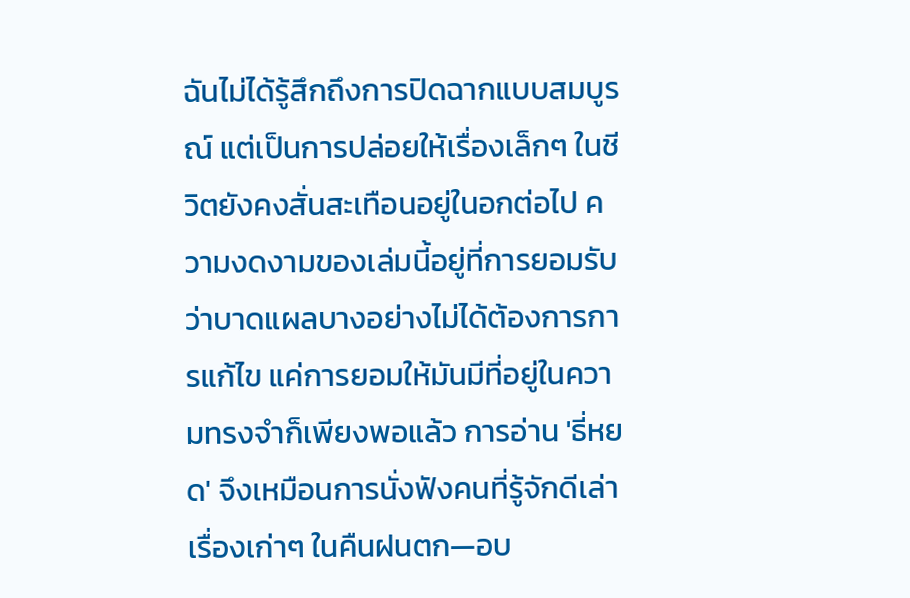ฉันไม่ได้รู้สึกถึงการปิดฉากแบบสมบูรณ์ แต่เป็นการปล่อยให้เรื่องเล็กๆ ในชีวิตยังคงสั่นสะเทือนอยู่ในอกต่อไป ความงดงามของเล่มนี้อยู่ที่การยอมรับว่าบาดแผลบางอย่างไม่ได้ต้องการการแก้ไข แค่การยอมให้มันมีที่อยู่ในความทรงจำก็เพียงพอแล้ว การอ่าน 'ธี่หยด' จึงเหมือนการนั่งฟังคนที่รู้จักดีเล่าเรื่องเก่าๆ ในคืนฝนตก—อบ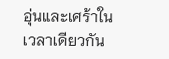อุ่นและเศร้าในเวลาเดียวกัน